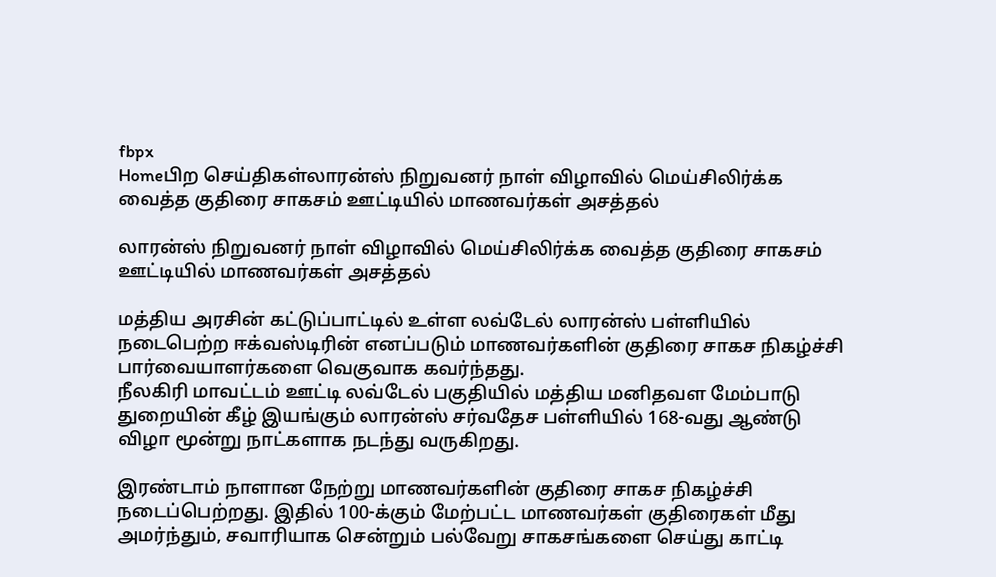fbpx
Homeபிற செய்திகள்லாரன்ஸ் நிறுவனர் நாள் விழாவில் மெய்சிலிர்க்க வைத்த குதிரை சாகசம் ஊட்டியில் மாணவர்கள் அசத்தல்

லாரன்ஸ் நிறுவனர் நாள் விழாவில் மெய்சிலிர்க்க வைத்த குதிரை சாகசம் ஊட்டியில் மாணவர்கள் அசத்தல்

மத்திய அரசின் கட்டுப்பாட்டில் உள்ள லவ்டேல் லாரன்ஸ் பள்ளியில் நடைபெற்ற ஈக்வஸ்டிரின் எனப்படும் மாணவர்களின் குதிரை சாகச நிகழ்ச்சி பார்வையாளர்களை வெகுவாக கவர்ந்தது.
நீலகிரி மாவட்டம் ஊட்டி லவ்டேல் பகுதியில் மத்திய மனிதவள மேம்பாடு துறையின் கீழ் இயங்கும் லாரன்ஸ் சர்வதேச பள்ளியில் 168-வது ஆண்டு விழா மூன்று நாட்களாக நடந்து வருகிறது.

இரண்டாம் நாளான நேற்று மாணவர்களின் குதிரை சாகச நிகழ்ச்சி நடைப்பெற்றது. இதில் 100-க்கும் மேற்பட்ட மாணவர்கள் குதிரைகள் மீது அமர்ந்தும், சவாரியாக சென்றும் பல்வேறு சாகசங்களை செய்து காட்டி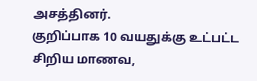அசத்தினர்.
குறிப்பாக 10 வயதுக்கு உட்பட்ட சிறிய மாணவ,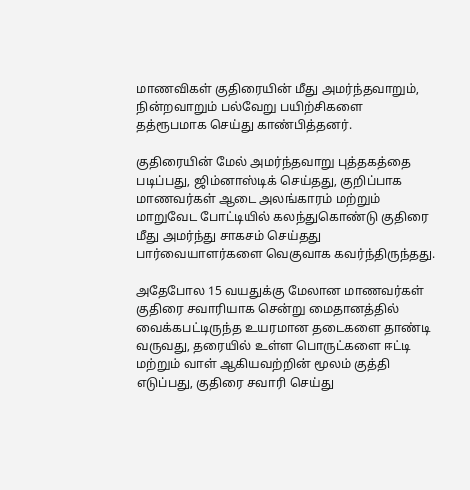மாணவிகள் குதிரையின் மீது அமர்ந்தவாறும், நின்றவாறும் பல்வேறு பயிற்சிகளை தத்ரூபமாக செய்து காண்பித்தனர்.

குதிரையின் மேல் அமர்ந்தவாறு புத்தகத்தை படிப்பது, ஜிம்னாஸ்டிக் செய்தது, குறிப்பாக மாணவர்கள் ஆடை அலங்காரம் மற்றும் மாறுவேட போட்டியில் கலந்துகொண்டு குதிரை மீது அமர்ந்து சாகசம் செய்தது பார்வையாளர்களை வெகுவாக கவர்ந்திருந்தது.

அதேபோல 15 வயதுக்கு மேலான மாணவர்கள் குதிரை சவாரியாக சென்று மைதானத்தில் வைக்கபட்டிருந்த உயரமான தடைகளை தாண்டி வருவது, தரையில் உள்ள பொருட்களை ஈட்டி மற்றும் வாள் ஆகியவற்றின் மூலம் குத்தி எடுப்பது, குதிரை சவாரி செய்து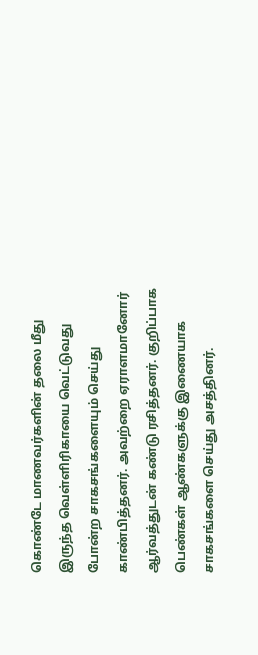கொண்டே மாணவர்களின் தலை மீது இருந்த வெள்ளிரிகாயை வெட்டுவது போன்ற சாகசங்களையும் செய்து காண்பித்தனர். அவற்றை ஏராளமானோர் ஆர்வத்துடன் கண்டு ரசித்தனர். குறிப்பாக பெண்கள் ஆண்களுக்கு இணையாக சாகசங்களை செய்து அசத்தினர்.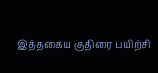இத்தகைய குதிரை பயிற்சி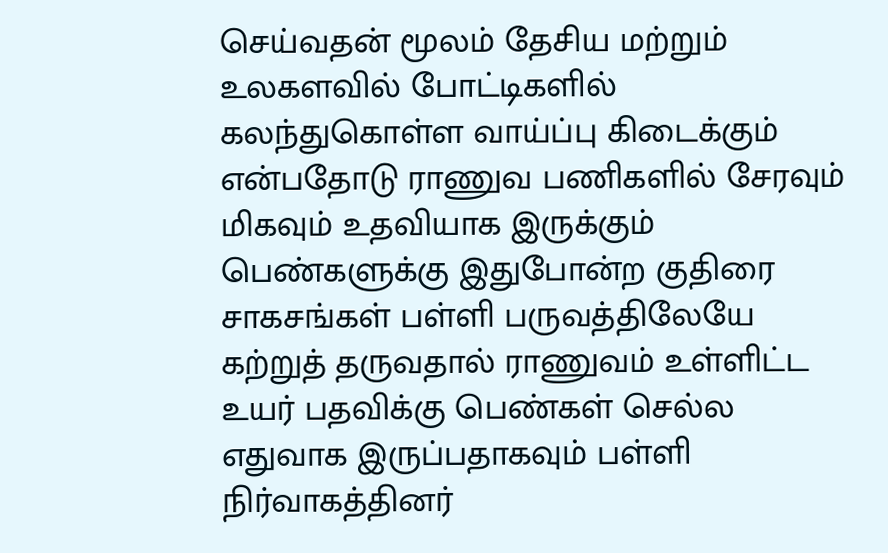செய்வதன் மூலம் தேசிய மற்றும் உலகளவில் போட்டிகளில் கலந்துகொள்ள வாய்ப்பு கிடைக்கும் என்பதோடு ராணுவ பணிகளில் சேரவும் மிகவும் உதவியாக இருக்கும் பெண்களுக்கு இதுபோன்ற குதிரை சாகசங்கள் பள்ளி பருவத்திலேயே கற்றுத் தருவதால் ராணுவம் உள்ளிட்ட உயர் பதவிக்கு பெண்கள் செல்ல எதுவாக இருப்பதாகவும் பள்ளி நிர்வாகத்தினர்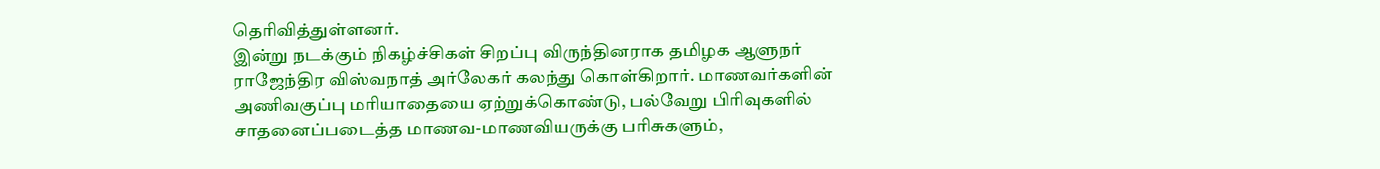தெரிவித்துள்ளனர்.
இன்று நடக்கும் நிகழ்ச்சிகள் சிறப்பு விருந்தினராக தமிழக ஆளுநர் ராஜேந்திர விஸ்வநாத் அர்லேகர் கலந்து கொள்கிறார். மாணவர்களின் அணிவகுப்பு மரியாதையை ஏற்றுக்கொண்டு, பல்வேறு பிரிவுகளில் சாதனைப்படைத்த மாணவ-மாணவியருக்கு பரிசுகளும்,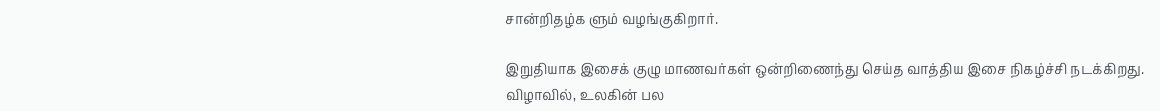சான்றிதழ்க ளும் வழங்குகிறார்.

இறுதியாக இசைக் குழு மாணவர்கள் ஒன்றிணைந்து செய்த வாத்திய இசை நிகழ்ச்சி நடக்கிறது.
விழாவில், உலகின் பல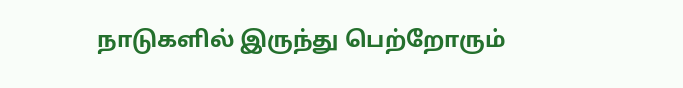நாடுகளில் இருந்து பெற்றோரும்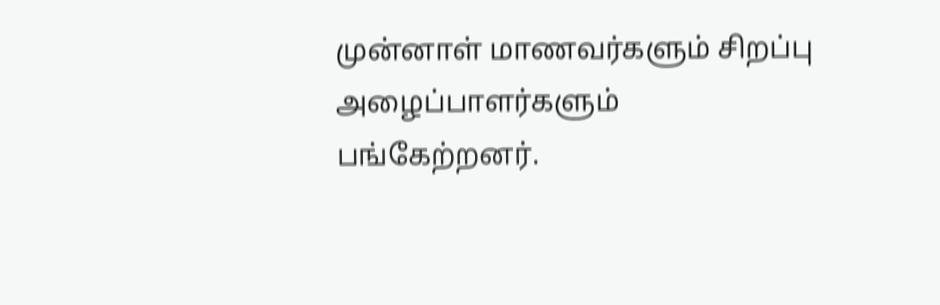முன்னாள் மாணவர்களும் சிறப்பு அழைப்பாளர்களும் பங்கேற்றனர்.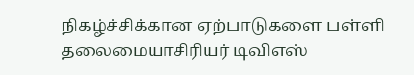நிகழ்ச்சிக்கான ஏற்பாடுகளை பள்ளி தலைமையாசிரியர் டிவிஎஸ்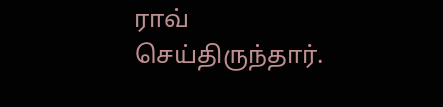ராவ் செய்திருந்தார்.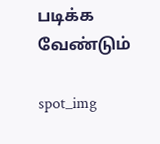படிக்க வேண்டும்

spot_img